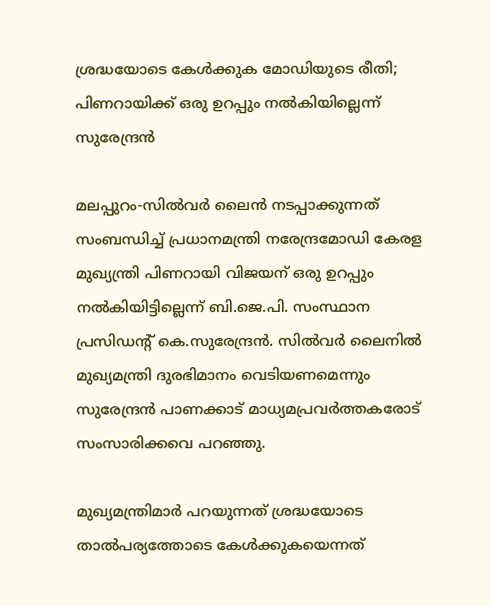ശ്രദ്ധയോടെ കേള്‍ക്കുക മോഡിയുടെ രീതി; പിണറായിക്ക് ഒരു ഉറപ്പും നല്‍കിയില്ലെന്ന് സുരേന്ദ്രന്‍

മലപ്പുറം-സില്‍വര്‍ ലൈന്‍ നടപ്പാക്കുന്നത് സംബന്ധിച്ച് പ്രധാനമന്ത്രി നരേന്ദ്രമോഡി കേരള മുഖ്യന്ത്രി പിണറായി വിജയന് ഒരു ഉറപ്പും നല്‍കിയിട്ടില്ലെന്ന് ബി.ജെ.പി. സംസ്ഥാന പ്രസിഡന്റ് കെ.സുരേന്ദ്രന്‍. സില്‍വര്‍ ലൈനില്‍ മുഖ്യമന്ത്രി ദുരഭിമാനം വെടിയണമെന്നും സുരേന്ദ്രന്‍ പാണക്കാട് മാധ്യമപ്രവര്‍ത്തകരോട് സംസാരിക്കവെ പറഞ്ഞു.

മുഖ്യമന്ത്രിമാര്‍ പറയുന്നത് ശ്രദ്ധയോടെ താല്‍പര്യത്തോടെ കേള്‍ക്കുകയെന്നത്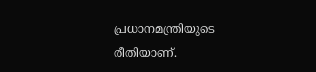പ്രധാനമന്ത്രിയുടെ രീതിയാണ്.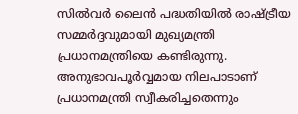സില്‍വര്‍ ലൈന്‍ പദ്ധതിയില്‍ രാഷ്ട്രീയ സമ്മര്‍ദ്ദവുമായി മുഖ്യമന്ത്രി  പ്രധാനമന്ത്രിയെ കണ്ടിരുന്നു. അനുഭാവപൂര്‍വ്വമായ നിലപാടാണ് പ്രധാനമന്ത്രി സ്വീകരിച്ചതെന്നും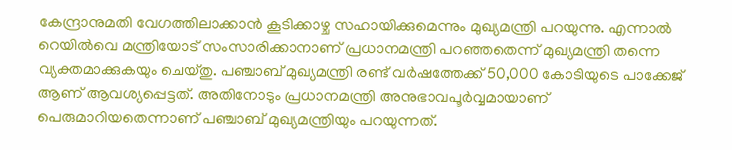കേന്ദ്രാനുമതി വേഗത്തിലാക്കാന്‍ കൂടിക്കാഴ്ച സഹായിക്കുമെന്നും മുഖ്യമന്ത്രി പറയുന്നു. എന്നാല്‍ റെയില്‍വെ മന്ത്രിയോട് സംസാരിക്കാനാണ് പ്രധാനമന്ത്രി പറഞ്ഞതെന്ന് മുഖ്യമന്ത്രി തന്നെ വ്യക്തമാക്കുകയും ചെയ്തു. പഞ്ചാബ് മുഖ്യമന്ത്രി രണ്ട് വര്‍ഷത്തേക്ക് 50,000 കോടിയുടെ പാക്കേജ് ആണ് ആവശ്യപ്പെട്ടത്. അതിനോടും പ്രധാനമന്ത്രി അനുഭാവപൂര്‍വ്വമായാണ് പെരുമാറിയതെന്നാണ് പഞ്ചാബ് മുഖ്യമന്ത്രിയും പറയുന്നത്.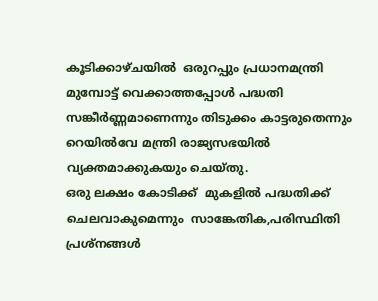കൂടിക്കാഴ്ചയില്‍  ഒരുറപ്പും പ്രധാനമന്ത്രി മുമ്പോട്ട് വെക്കാത്തപ്പോള്‍ പദ്ധതി സങ്കീര്‍ണ്ണമാണെന്നും തിടുക്കം കാട്ടരുതെന്നും റെയില്‍വേ മന്ത്രി രാജ്യസഭയില്‍ വ്യക്തമാക്കുകയും ചെയ്തു.
ഒരു ലക്ഷം കോടിക്ക്  മുകളില്‍ പദ്ധതിക്ക് ചെലവാകുമെന്നും  സാങ്കേതിക,പരിസ്ഥിതി പ്രശ്‌നങ്ങള്‍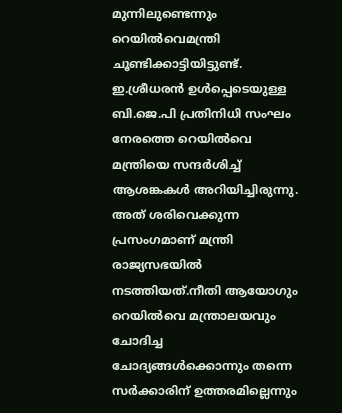മുന്നിലുണ്ടെന്നും റെയില്‍വെമന്ത്രി ചൂണ്ടിക്കാട്ടിയിട്ടുണ്ട്. ഇ.ശ്രീധരന്‍ ഉള്‍പ്പെടെയുള്ള ബി.ജെ.പി പ്രതിനിധി സംഘം നേരത്തെ റെയില്‍വെ മന്ത്രിയെ സന്ദര്‍ശിച്ച് ആശങ്കകള്‍ അറിയിച്ചിരുന്നു. അത് ശരിവെക്കുന്ന പ്രസംഗമാണ് മന്ത്രി രാജ്യസഭയില്‍ നടത്തിയത്.നീതി ആയോഗും റെയില്‍വെ മന്ത്രാലയവും ചോദിച്ച ചോദ്യങ്ങള്‍ക്കൊന്നും തന്നെ സര്‍ക്കാരിന് ഉത്തരമില്ലെന്നും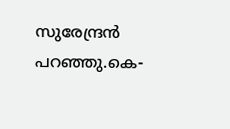സുരേന്ദ്രന്‍ പറഞ്ഞു.കെ-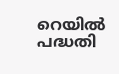റെയില്‍ പദ്ധതി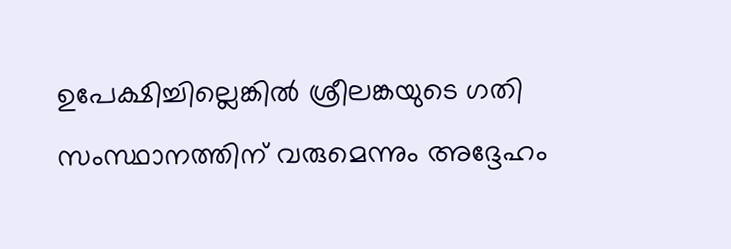ഉപേക്ഷിച്ചില്ലെങ്കില്‍ ശ്രീലങ്കയുടെ ഗതി സംസ്ഥാനത്തിന് വരുമെന്നും അദ്ദേഹം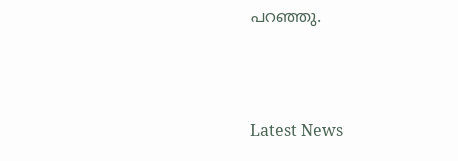പറഞ്ഞു.



Latest News